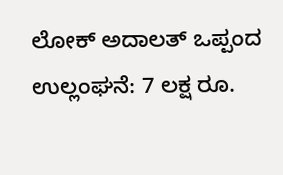ಲೋಕ್ ಅದಾಲತ್ ಒಪ್ಪಂದ ಉಲ್ಲಂಘನೆ: 7 ಲಕ್ಷ ರೂ.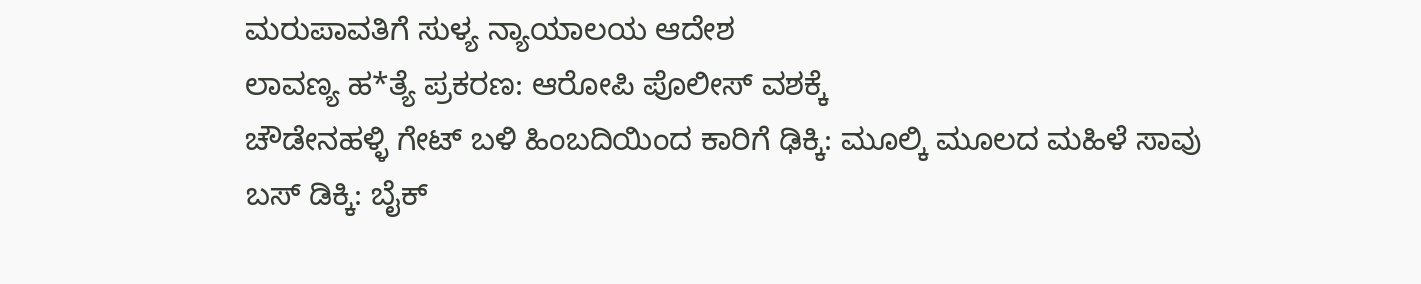ಮರುಪಾವತಿಗೆ ಸುಳ್ಯ ನ್ಯಾಯಾಲಯ ಆದೇಶ
ಲಾವಣ್ಯ ಹ*ತ್ಯೆ ಪ್ರಕರಣ: ಆರೋಪಿ ಪೊಲೀಸ್ ವಶಕ್ಕೆ
ಚೌಡೇನಹಳ್ಳಿ ಗೇಟ್ ಬಳಿ ಹಿಂಬದಿಯಿಂದ ಕಾರಿಗೆ ಢಿಕ್ಕಿ: ಮೂಲ್ಕಿ ಮೂಲದ ಮಹಿಳೆ ಸಾವು
ಬಸ್ ಡಿಕ್ಕಿ: ಬೈಕ್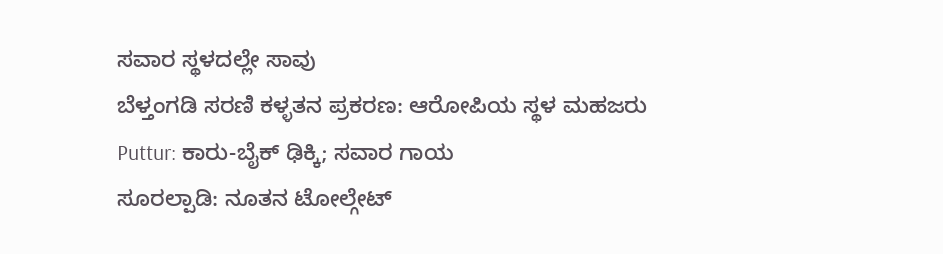ಸವಾರ ಸ್ಥಳದಲ್ಲೇ ಸಾವು
ಬೆಳ್ತಂಗಡಿ ಸರಣಿ ಕಳ್ಳತನ ಪ್ರಕರಣ: ಆರೋಪಿಯ ಸ್ಥಳ ಮಹಜರು
Puttur: ಕಾರು-ಬೈಕ್ ಢಿಕ್ಕಿ; ಸವಾರ ಗಾಯ
ಸೂರಲ್ಪಾಡಿ: ನೂತನ ಟೋಲ್ಗೇಟ್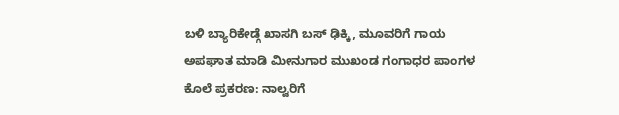ಬಳಿ ಬ್ಯಾರಿಕೇಡ್ಗೆ ಖಾಸಗಿ ಬಸ್ ಢಿಕ್ಕಿ, ಮೂವರಿಗೆ ಗಾಯ
ಅಪಘಾತ ಮಾಡಿ ಮೀನುಗಾರ ಮುಖಂಡ ಗಂಗಾಧರ ಪಾಂಗಳ ಕೊಲೆ ಪ್ರಕರಣ: ನಾಲ್ವರಿಗೆ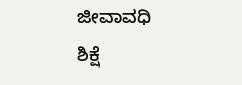ಜೀವಾವಧಿ ಶಿಕ್ಷೆ